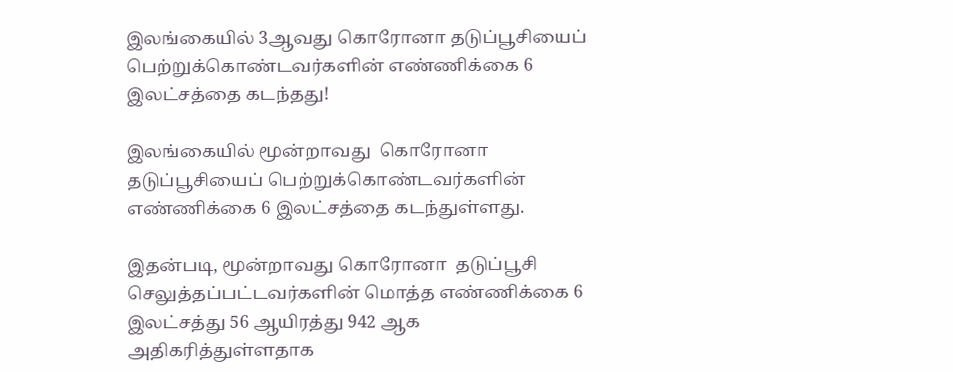இலங்கையில் 3ஆவது கொரோனா தடுப்பூசியைப் பெற்றுக்கொண்டவர்களின் எண்ணிக்கை 6 இலட்சத்தை கடந்தது!

இலங்கையில் மூன்றாவது  கொரோனா தடுப்பூசியைப் பெற்றுக்கொண்டவர்களின் எண்ணிக்கை 6 இலட்சத்தை கடந்துள்ளது.

இதன்படி, மூன்றாவது கொரோனா  தடுப்பூசி செலுத்தப்பட்டவர்களின் மொத்த எண்ணிக்கை 6 இலட்சத்து 56 ஆயிரத்து 942 ஆக அதிகரித்துள்ளதாக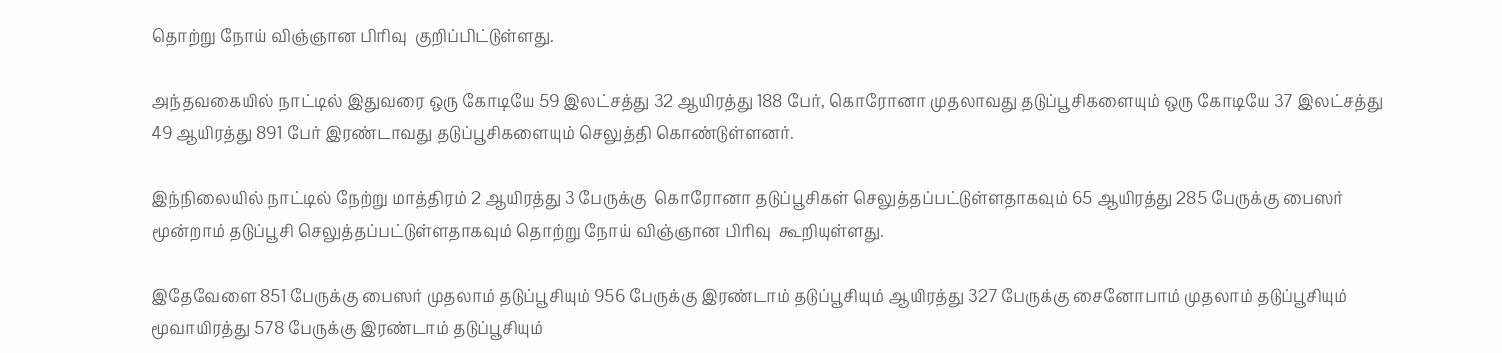தொற்று நோய் விஞ்ஞான பிரிவு  குறிப்பிட்டுள்ளது.

அந்தவகையில் நாட்டில் இதுவரை ஒரு கோடியே 59 இலட்சத்து 32 ஆயிரத்து 188 பேர், கொரோனா முதலாவது தடுப்பூசிகளையும் ஒரு கோடியே 37 இலட்சத்து 49 ஆயிரத்து 891 பேர் இரண்டாவது தடுப்பூசிகளையும் செலுத்தி கொண்டுள்ளனர்.

இந்நிலையில் நாட்டில் நேற்று மாத்திரம் 2 ஆயிரத்து 3 பேருக்கு  கொரோனா தடுப்பூசிகள் செலுத்தப்பட்டுள்ளதாகவும் 65 ஆயிரத்து 285 பேருக்கு பைஸர் மூன்றாம் தடுப்பூசி செலுத்தப்பட்டுள்ளதாகவும் தொற்று நோய் விஞ்ஞான பிரிவு  கூறியுள்ளது.

இதேவேளை 851 பேருக்கு பைஸர் முதலாம் தடுப்பூசியும் 956 பேருக்கு இரண்டாம் தடுப்பூசியும் ஆயிரத்து 327 பேருக்கு சைனோபாம் முதலாம் தடுப்பூசியும் மூவாயிரத்து 578 பேருக்கு இரண்டாம் தடுப்பூசியும்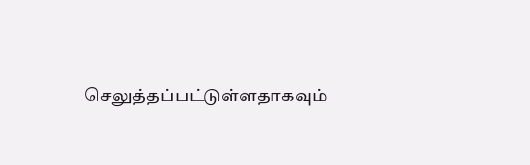செலுத்தப்பட்டுள்ளதாகவும்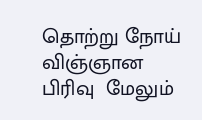தொற்று நோய் விஞ்ஞான பிரிவு  மேலும்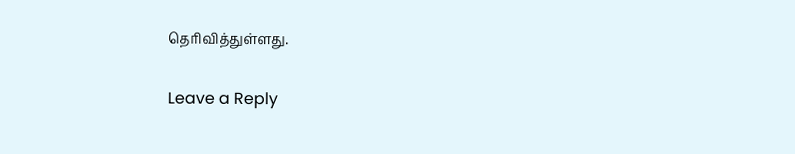தெரிவித்துள்ளது.

Leave a Reply